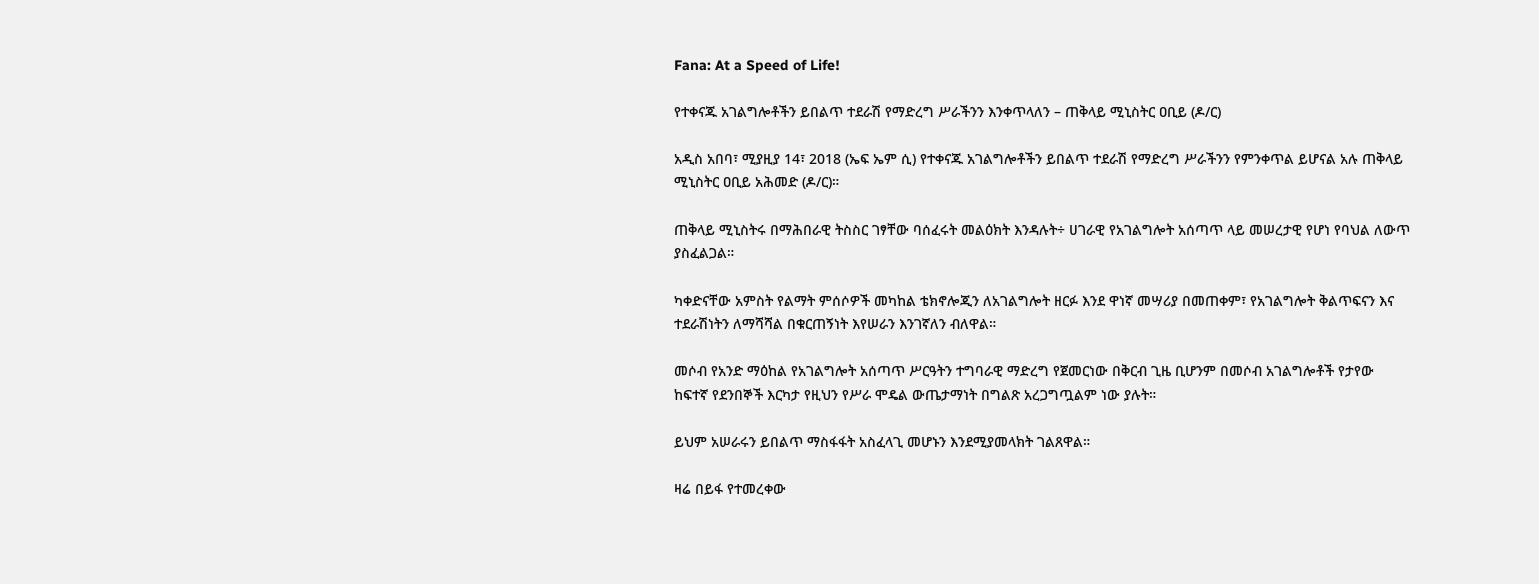Fana: At a Speed of Life!

የተቀናጁ አገልግሎቶችን ይበልጥ ተደራሽ የማድረግ ሥራችንን እንቀጥላለን – ጠቅላይ ሚኒስትር ዐቢይ (ዶ/ር)

አዲስ አበባ፣ ሚያዚያ 14፣ 2018 (ኤፍ ኤም ሲ) የተቀናጁ አገልግሎቶችን ይበልጥ ተደራሽ የማድረግ ሥራችንን የምንቀጥል ይሆናል አሉ ጠቅላይ ሚኒስትር ዐቢይ አሕመድ (ዶ/ር)።

ጠቅላይ ሚኒስትሩ በማሕበራዊ ትስስር ገፃቸው ባሰፈሩት መልዕክት እንዳሉት÷ ሀገራዊ የአገልግሎት አሰጣጥ ላይ መሠረታዊ የሆነ የባህል ለውጥ ያስፈልጋል።

ካቀድናቸው አምስት የልማት ምሰሶዎች መካከል ቴክኖሎጂን ለአገልግሎት ዘርፉ እንደ ዋነኛ መሣሪያ በመጠቀም፣ የአገልግሎት ቅልጥፍናን እና ተደራሽነትን ለማሻሻል በቁርጠኝነት እየሠራን እንገኛለን ብለዋል።

መሶብ የአንድ ማዕከል የአገልግሎት አሰጣጥ ሥርዓትን ተግባራዊ ማድረግ የጀመርነው በቅርብ ጊዜ ቢሆንም በመሶብ አገልግሎቶች የታየው ከፍተኛ የደንበኞች እርካታ የዚህን የሥራ ሞዴል ውጤታማነት በግልጽ አረጋግጧልም ነው ያሉት።

ይህም አሠራሩን ይበልጥ ማስፋፋት አስፈላጊ መሆኑን እንደሚያመላክት ገልጸዋል።

ዛሬ በይፋ የተመረቀው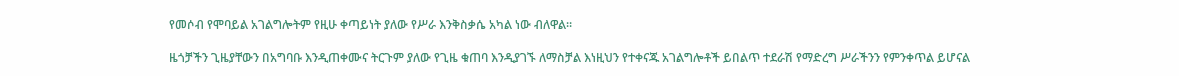የመሶብ የሞባይል አገልግሎትም የዚሁ ቀጣይነት ያለው የሥራ እንቅስቃሴ አካል ነው ብለዋል።

ዜጎቻችን ጊዜያቸውን በአግባቡ እንዲጠቀሙና ትርጉም ያለው የጊዜ ቁጠባ እንዲያገኙ ለማስቻል እነዚህን የተቀናጁ አገልግሎቶች ይበልጥ ተደራሽ የማድረግ ሥራችንን የምንቀጥል ይሆናል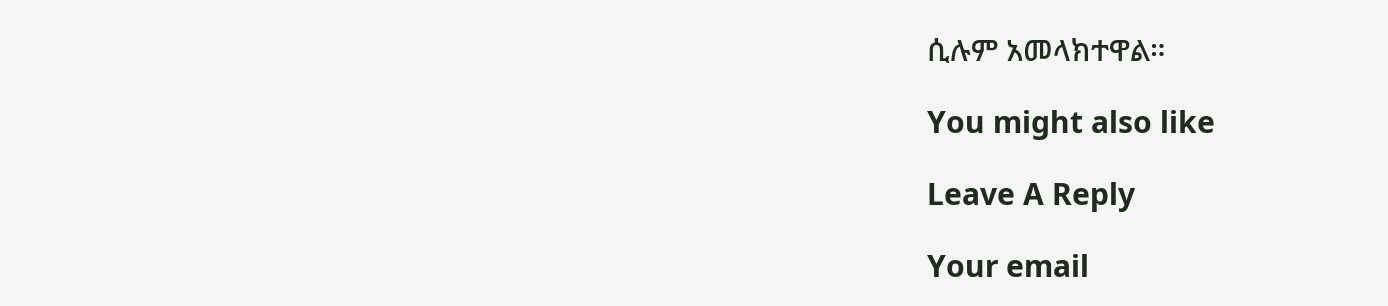ሲሉም አመላክተዋል።

You might also like

Leave A Reply

Your email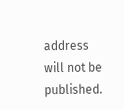address will not be published.